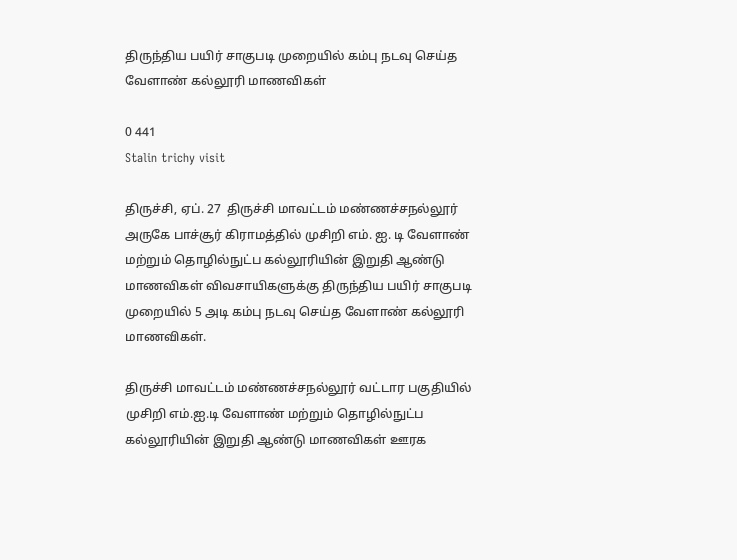திருந்திய பயிர் சாகுபடி முறையில் கம்பு நடவு செய்த வேளாண் கல்லூரி மாணவிகள்

0 441
Stalin trichy visit

திருச்சி, ஏப். 27  திருச்சி மாவட்டம் மண்ணச்சநல்லூர் அருகே பாச்சூர் கிராமத்தில் முசிறி எம். ஐ. டி வேளாண் மற்றும் தொழில்நுட்ப கல்லூரியின் இறுதி ஆண்டு மாணவிகள் விவசாயிகளுக்கு திருந்திய பயிர் சாகுபடி முறையில் 5 அடி கம்பு நடவு செய்த வேளாண் கல்லூரி மாணவிகள்.

திருச்சி மாவட்டம் மண்ணச்சநல்லூர் வட்டார பகுதியில் முசிறி எம்.ஐ.டி வேளாண் மற்றும் தொழில்நுட்ப கல்லூரியின் இறுதி ஆண்டு மாணவிகள் ஊரக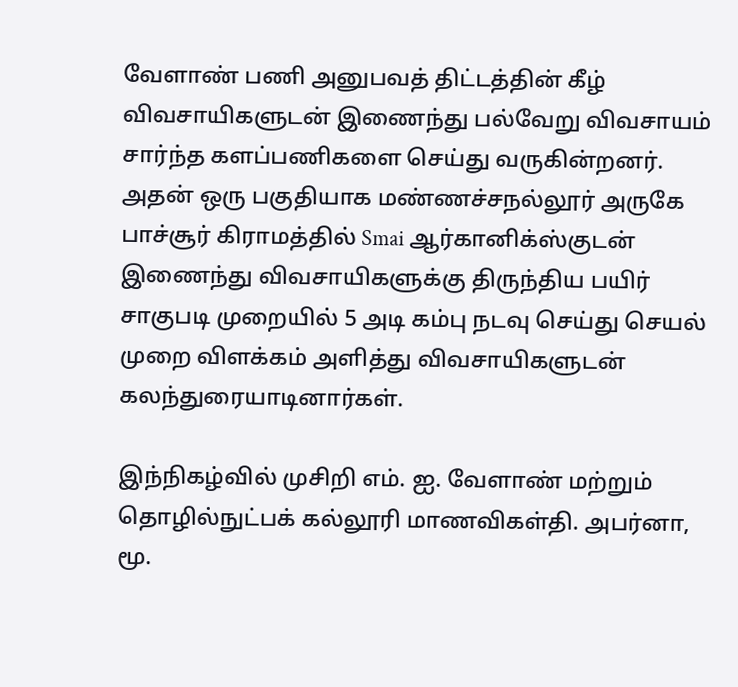வேளாண் பணி அனுபவத் திட்டத்தின் கீழ் விவசாயிகளுடன் இணைந்து பல்வேறு விவசாயம் சார்ந்த களப்பணிகளை செய்து வருகின்றனர். அதன் ஒரு பகுதியாக மண்ணச்சநல்லூர் அருகே பாச்சூர் கிராமத்தில் Smai ஆர்கானிக்ஸ்குடன் இணைந்து விவசாயிகளுக்கு திருந்திய பயிர் சாகுபடி முறையில் 5 அடி கம்பு நடவு செய்து செயல் முறை விளக்கம் அளித்து விவசாயிகளுடன் கலந்துரையாடினார்கள்.

இந்நிகழ்வில் முசிறி எம். ஐ. வேளாண் மற்றும் தொழில்நுட்பக் கல்லூரி மாணவிகள்தி. அபர்னா, மூ.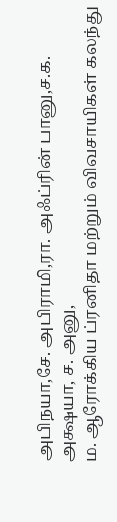அபிநயா,சே. அபிராமி,ரா. அஃப்ரின் பானு,ச.க. அக்ஷயா, ச. அனு,
ம. ஆரோக்கிய ப்ரனிதா மற்றும் விவசாயிகள் கலந்து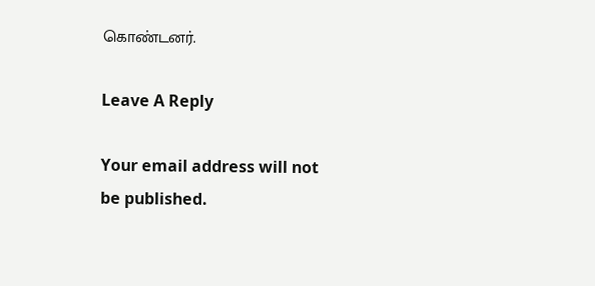கொண்டனர்.

Leave A Reply

Your email address will not be published.